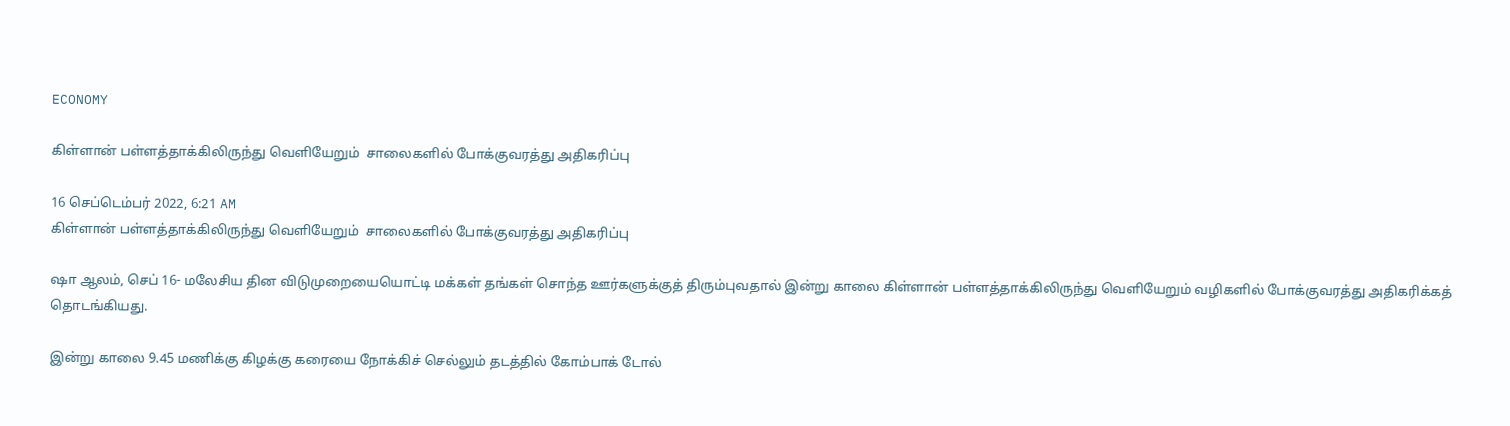ECONOMY

கிள்ளான் பள்ளத்தாக்கிலிருந்து வெளியேறும்  சாலைகளில் போக்குவரத்து அதிகரிப்பு

16 செப்டெம்பர் 2022, 6:21 AM
கிள்ளான் பள்ளத்தாக்கிலிருந்து வெளியேறும்  சாலைகளில் போக்குவரத்து அதிகரிப்பு

ஷா ஆலம், செப் 16- மலேசிய தின விடுமுறையையொட்டி மக்கள் தங்கள் சொந்த ஊர்களுக்குத் திரும்புவதால் இன்று காலை கிள்ளான் பள்ளத்தாக்கிலிருந்து வெளியேறும் வழிகளில் போக்குவரத்து அதிகரிக்கத் தொடங்கியது.

இன்று காலை 9.45 மணிக்கு கிழக்கு கரையை நோக்கிச் செல்லும் தடத்தில் கோம்பாக் டோல்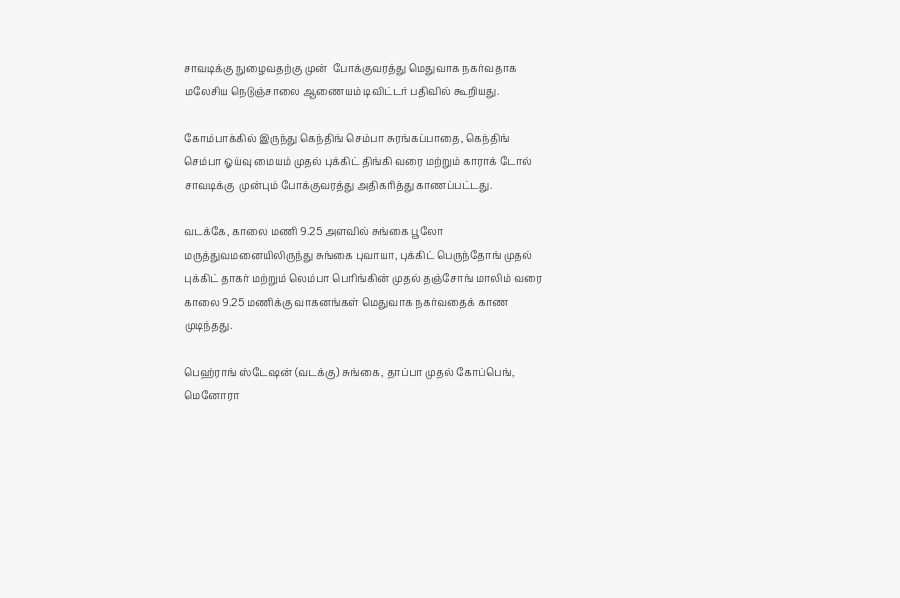சாவடிக்கு நுழைவதற்கு முன்  போக்குவரத்து மெதுவாக நகர்வதாக மலேசிய நெடுஞ்சாலை ஆணையம் டிவிட்டர் பதிவில் கூறியது.

கோம்பாக்கில் இருந்து கெந்திங் செம்பா சுரங்கப்பாதை, கெந்திங் செம்பா ஓய்வு மையம் முதல் புக்கிட் திங்கி வரை மற்றும் காராக் டோல் சாவடிக்கு  முன்பும் போக்குவரத்து அதிகரித்து காணப்பட்டது.

வடக்கே, காலை மணி 9.25 அளவில் சுங்கை பூலோ மருத்துவமனையிலிருந்து சுங்கை புவாயா, புக்கிட் பெருந்தோங் முதல் புக்கிட் தாகர் மற்றும் லெம்பா பெரிங்கின் முதல் தஞ்சோங் மாலிம் வரை காலை 9.25 மணிக்கு வாகனங்கள் மெதுவாக நகர்வதைக் காண முடிந்தது.

பெஹ்ராங் ஸ்டேஷன் (வடக்கு) சுங்கை, தாப்பா முதல் கோப்பெங், மெனோரா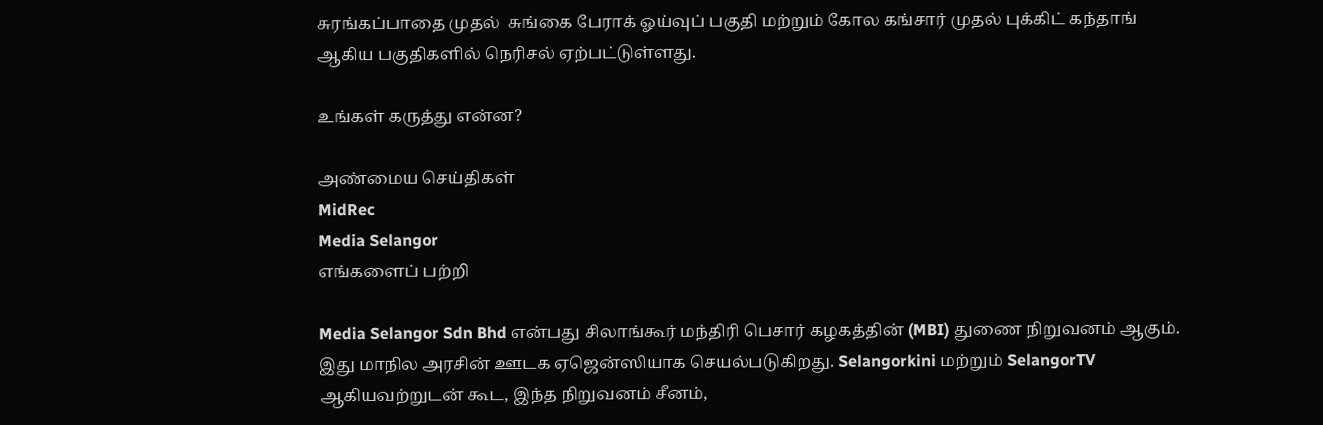சுரங்கப்பாதை முதல்  சுங்கை பேராக் ஓய்வுப் பகுதி மற்றும் கோல கங்சார் முதல் புக்கிட் கந்தாங்  ஆகிய பகுதிகளில் நெரிசல் ஏற்பட்டுள்ளது.

உங்கள் கருத்து என்ன?

அண்மைய செய்திகள்
MidRec
Media Selangor
எங்களைப் பற்றி

Media Selangor Sdn Bhd என்பது சிலாங்கூர் மந்திரி பெசார் கழகத்தின் (MBI) துணை நிறுவனம் ஆகும். இது மாநில அரசின் ஊடக ஏஜென்ஸியாக செயல்படுகிறது. Selangorkini மற்றும் SelangorTV ஆகியவற்றுடன் கூட, இந்த நிறுவனம் சீனம்,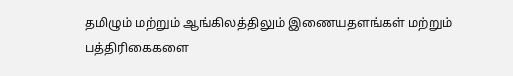தமிழும் மற்றும் ஆங்கிலத்திலும் இணையதளங்கள் மற்றும் பத்திரிகைகளை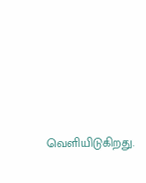வெளியிடுகிறது.